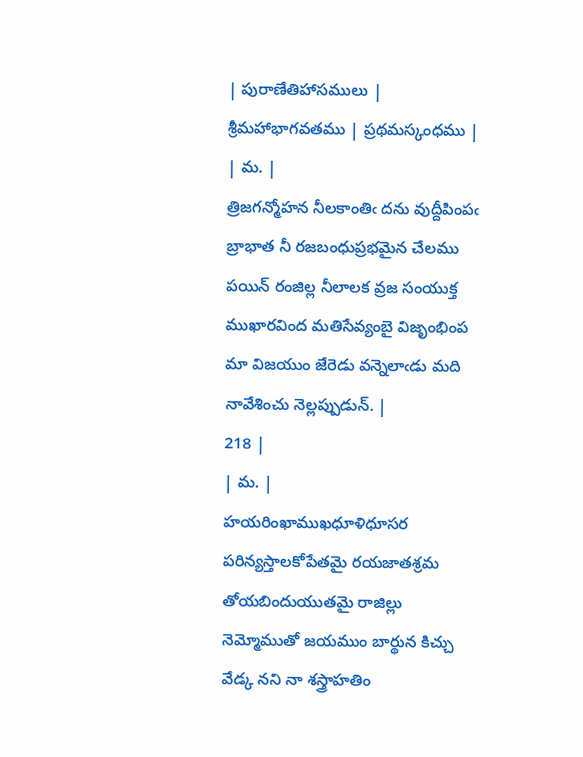| పురాణేతిహాసములు | శ్రీమహాభాగవతము | ప్రథమస్కంధము |
| మ. |
త్రిజగన్మోహన నీలకాంతిఁ దను వుద్దీపింపఁ బ్రాభాత నీ రజబంధుప్రభమైన చేలము పయిన్ రంజిల్ల నీలాలక వ్రజ సంయుక్త ముఖారవింద మతిసేవ్యంబై విజృంభింప మా విజయుం జేరెడు వన్నెలాఁడు మది నావేశించు నెల్లప్పుడున్. |
218 |
| మ. |
హయరింఖాముఖధూళిధూసర పరిన్యస్తాలకోపేతమై రయజాతశ్రమ తోయబిందుయుతమై రాజిల్లు నెమ్మోముతో జయముం బార్థున కిచ్చు వేడ్క నని నా శస్త్రాహతిం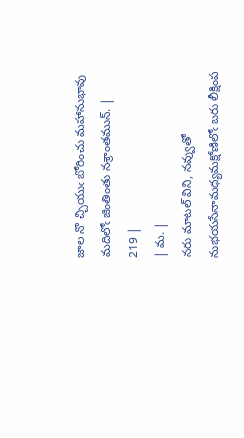జాల నొ చ్చియుఁ బోరించు మహానుభావు మదిలోఁ జింతింతు నశ్రాంతమున్. |
219 |
| మ. |
నరు మాటల్ విని, నవ్వుతో నుభయసేనామధ్యమక్షోణిలోఁ బరు లీక్షింప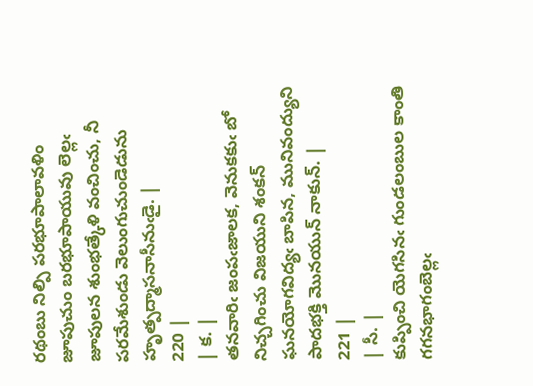రథంబు నిల్పి పరభూపాలావళిం జూపుచుం బరభూపాయువు లెల్లఁ జూపులన శుంభత్కేళి వంచించు, నీ పరమేశుండు వెలుంగుచుండెడును హృత్పద్మాసనాసీనుఁడై. |
220 |
| క. |
తనవారిఁ జంపఁజాలక, వెనుకకుఁ బో నిచ్చగించు విజయుని శంకన్ ఘనయోగవిద్యఁ బాపిన, మునివంద్యుని పాదభక్తి మొనయున్ నాకున్. |
221 |
| సీ. |
కుప్పించి యెగసినఁ గుండలంబుల కాంతి గగనభాగంబెల్లఁ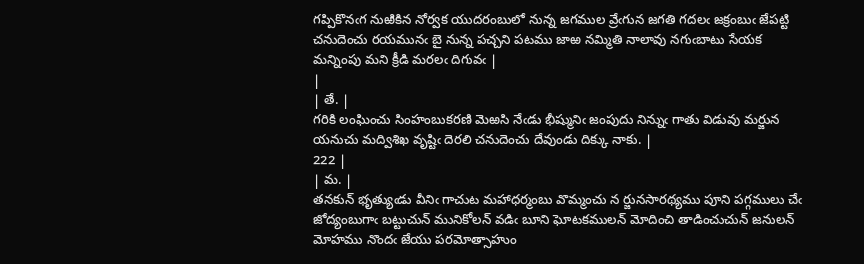గప్పికొనఁగ నుఱికిన నోర్వక యుదరంబులో నున్న జగముల వ్రేఁగున జగతి గదలఁ జక్రంబుఁ జేపట్టి చనుదెంచు రయమునఁ బై నున్న పచ్చని పటము జాఱ నమ్మితి నాలావు నగుఁబాటు సేయక మన్నింపు మని క్రీడి మరలఁ దిగువఁ |
|
| తే. |
గరికి లంఘించు సింహంబుకరణి మెఱసి నేఁడు భీష్మునిఁ జంపుదు నిన్నుఁ గాతు విడువు మర్జున యనుచు మద్విశిఖ వృష్టిఁ దెరలి చనుదెంచు దేవుండు దిక్కు నాకు. |
222 |
| మ. |
తనకున్ భృత్యుఁడు వీనిఁ గాచుట మహాధర్మంబు వొమ్మంచు న ర్జునసారథ్యము పూని పగ్గములు చేఁ జోద్యంబుగాఁ బట్టుచున్ మునికోలన్ వడిఁ బూని ఘోటకములన్ మోదించి తాడించుచున్ జనులన్ మోహము నొందఁ జేయు పరమోత్సాహుం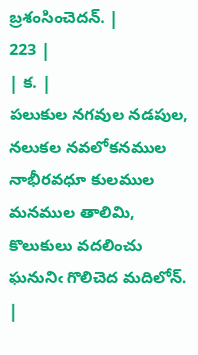బ్రశంసించెదన్. |
223 |
| క. |
పలుకుల నగవుల నడపుల, నలుకల నవలోకనముల నాభీరవధూ కులముల మనముల తాలిమి, కొలుకులు వదలించు ఘనునిఁ గొలిచెద మదిలోన్. |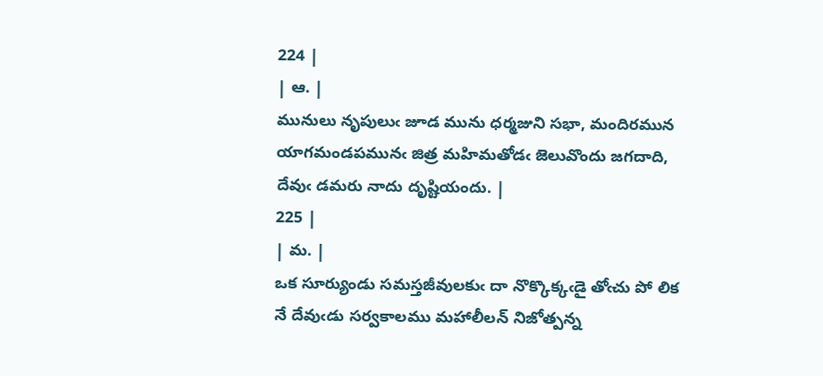224 |
| ఆ. |
మునులు నృపులుఁ జూడ మును ధర్మజుని సభా, మందిరమున యాగమండపమునఁ జిత్ర మహిమతోడఁ జెలువొందు జగదాది, దేవుఁ డమరు నాదు దృష్టియందు. |
225 |
| మ. |
ఒక సూర్యుండు సమస్తజీవులకుఁ దా నొక్కొక్కఁడై తోఁచు పో లిక నే దేవుఁడు సర్వకాలము మహాలీలన్ నిజోత్పన్న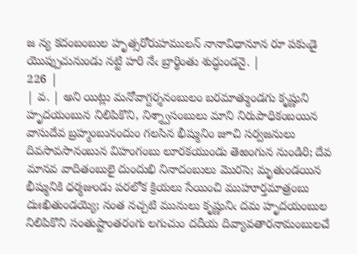జ న్య కదంబంబుల హృత్సరోరుహములన్ నానావిధానూన రూ పకుఁడై యొప్పుచునుండు నట్టి హరి నేఁ బ్రార్థింతు శుద్ధుండనై. |
226 |
| వ. | అని యిట్లు మనోవాగ్దర్శనంబులం బరమాత్ముండగు కృష్ణుని హృదయంబున నిలిపికొని, నిశ్శ్వాసంబులు మాని నిరుపాధికంబయిన వాసుదేవ బ్రహ్మంబునందుం గలసిన భీష్మునిం జూచి సర్వజనులు దివసావసానంబున విహంగంబు లూరకయుండు తెఱంగున నుండిరి; దేవ మానవ వాదితంబులై దుందుభి నినాదంబులు మొరసె; మృతుండయిన భీష్మునికి ధర్మజుండు పరలోక క్రియలు సేయించి ముహూర్తమాత్రంబు దుఃఖితుండయ్యె; నంత నచ్చటి మునులు కృష్ణునిఁ దమ హృదయంబుల నిలిపికొని సంతుష్టాంతరంగు లగుచుం దదీయ దివ్యావతారనామంబులచే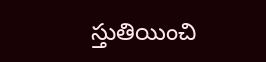స్తుతియించి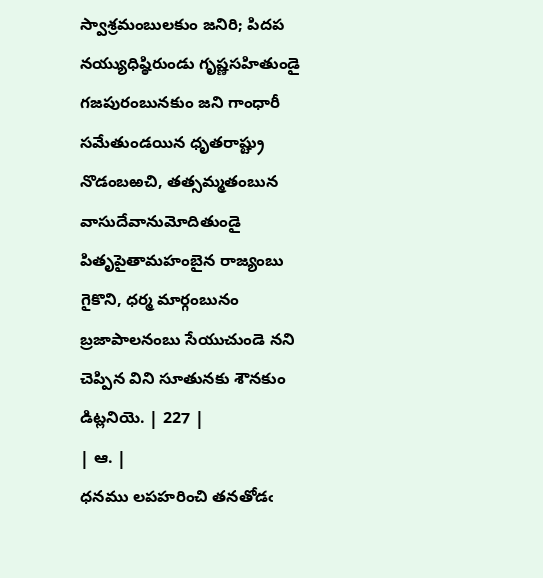స్వాశ్రమంబులకుం జనిరి; పిదప నయ్యుధిష్ఠిరుండు గృష్ణసహితుండై గజపురంబునకుం జని గాంధారీ సమేతుండయిన ధృతరాష్ట్రు నొడంబఱచి, తత్సమ్మతంబున వాసుదేవానుమోదితుండై పితృపైతామహంబైన రాజ్యంబు గైకొని, ధర్మ మార్గంబునం బ్రజాపాలనంబు సేయుచుండె నని చెప్పిన విని సూతునకు శౌనకుం డిట్లనియె. | 227 |
| ఆ. |
ధనము లపహరించి తనతోడఁ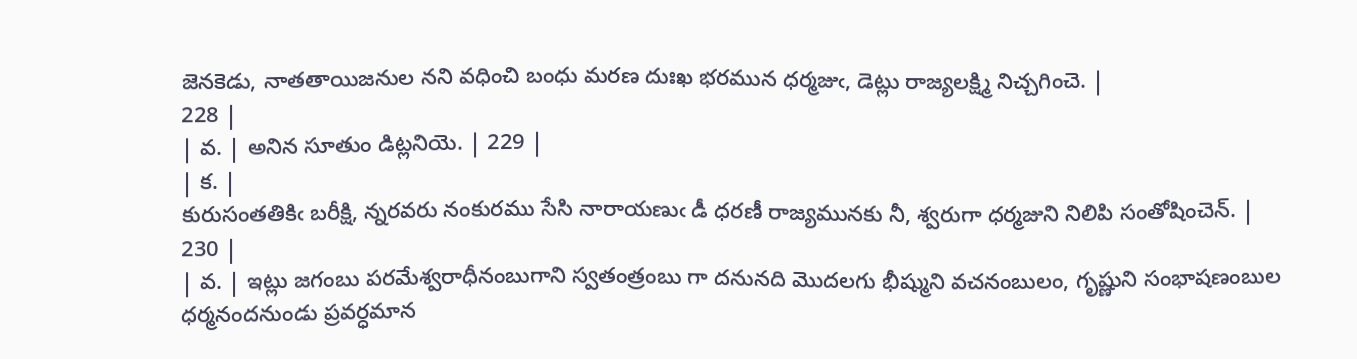జెనకెడు, నాతతాయిజనుల నని వధించి బంధు మరణ దుఃఖ భరమున ధర్మజుఁ, డెట్లు రాజ్యలక్ష్మి నిచ్చగించె. |
228 |
| వ. | అనిన సూతుం డిట్లనియె. | 229 |
| క. |
కురుసంతతికిఁ బరీక్షి, న్నరవరు నంకురము సేసి నారాయణుఁ డీ ధరణీ రాజ్యమునకు నీ, శ్వరుగా ధర్మజుని నిలిపి సంతోషించెన్. |
230 |
| వ. | ఇట్లు జగంబు పరమేశ్వరాధీనంబుగాని స్వతంత్రంబు గా దనునది మొదలగు భీష్ముని వచనంబులం, గృష్ణుని సంభాషణంబుల ధర్మనందనుండు ప్రవర్ధమాన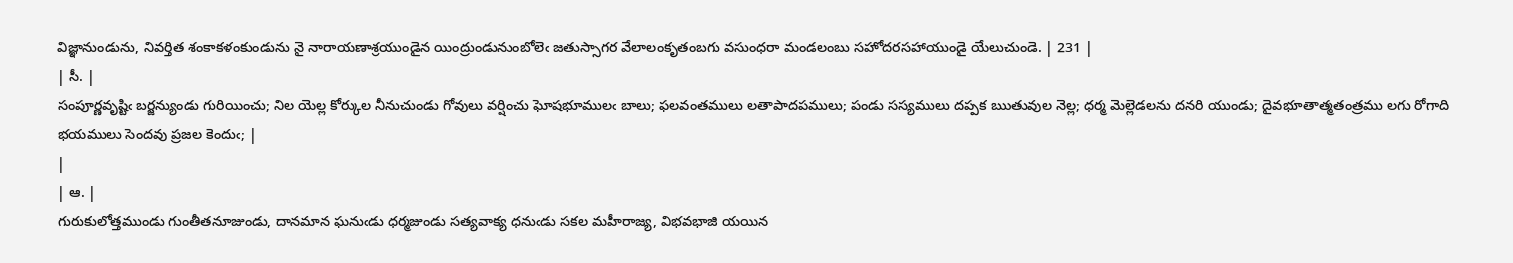విజ్ఞానుండును, నివర్తిత శంకాకళంకుండును నై నారాయణాశ్రయుండైన యింద్రుండునుంబోలెఁ జతుస్సాగర వేలాలంకృతంబగు వసుంధరా మండలంబు సహోదరసహాయుండై యేలుచుండె. | 231 |
| సీ. |
సంపూర్ణవృష్టిఁ బర్జన్యుండు గురియించు; నిల యెల్ల కోర్కుల నీనుచుండు గోవులు వర్షించు ఘోషభూములఁ బాలు; ఫలవంతములు లతాపాదపములు; పండు సస్యములు దప్పక ఋతువుల నెల్ల; ధర్మ మెల్లెడలను దనరి యుండు; దైవభూతాత్మతంత్రము లగు రోగాది భయములు సెందవు ప్రజల కెందుఁ; |
|
| ఆ. |
గురుకులోత్తముండు గుంతీతనూజుండు, దానమాన ఘనుఁడు ధర్మజుండు సత్యవాక్య ధనుఁడు సకల మహీరాజ్య, విభవభాజి యయిన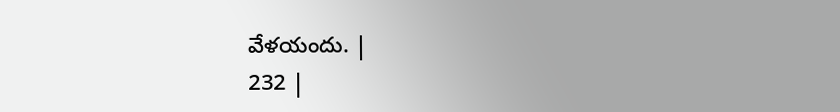వేళయందు. |
232 |